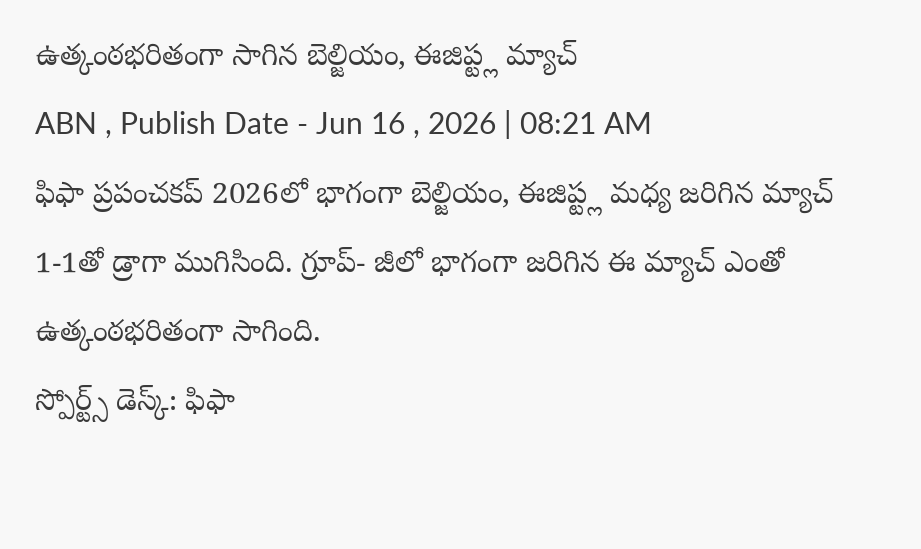ఉత్కంఠభరితంగా సాగిన బెల్జియం, ఈజిప్ట్ల మ్యాచ్
ABN , Publish Date - Jun 16 , 2026 | 08:21 AM
ఫిఫా ప్రపంచకప్ 2026లో భాగంగా బెల్జియం, ఈజిప్ట్ల మధ్య జరిగిన మ్యాచ్ 1-1తో డ్రాగా ముగిసింది. గ్రూప్- జీలో భాగంగా జరిగిన ఈ మ్యాచ్ ఎంతో ఉత్కంఠభరితంగా సాగింది.
స్పోర్ట్స్ డెస్క్: ఫిఫా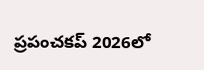ప్రపంచకప్ 2026లో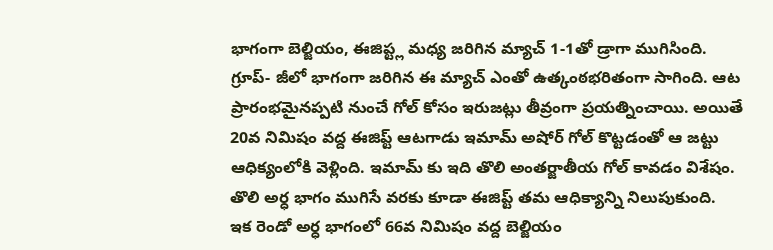భాగంగా బెల్జియం, ఈజిప్ట్ల మధ్య జరిగిన మ్యాచ్ 1-1తో డ్రాగా ముగిసింది. గ్రూప్- జీలో భాగంగా జరిగిన ఈ మ్యాచ్ ఎంతో ఉత్కంఠభరితంగా సాగింది. ఆట ప్రారంభమైనప్పటి నుంచే గోల్ కోసం ఇరుజట్లు తీవ్రంగా ప్రయత్నించాయి. అయితే 20వ నిమిషం వద్ద ఈజిప్ట్ ఆటగాడు ఇమామ్ అషోర్ గోల్ కొట్టడంతో ఆ జట్టు ఆధిక్యంలోకి వెళ్లింది. ఇమామ్ కు ఇది తొలి అంతర్జాతీయ గోల్ కావడం విశేషం. తొలి అర్ధ భాగం ముగిసే వరకు కూడా ఈజిప్ట్ తమ ఆధిక్యాన్ని నిలుపుకుంది.
ఇక రెండో అర్ధ భాగంలో 66వ నిమిషం వద్ద బెల్జియం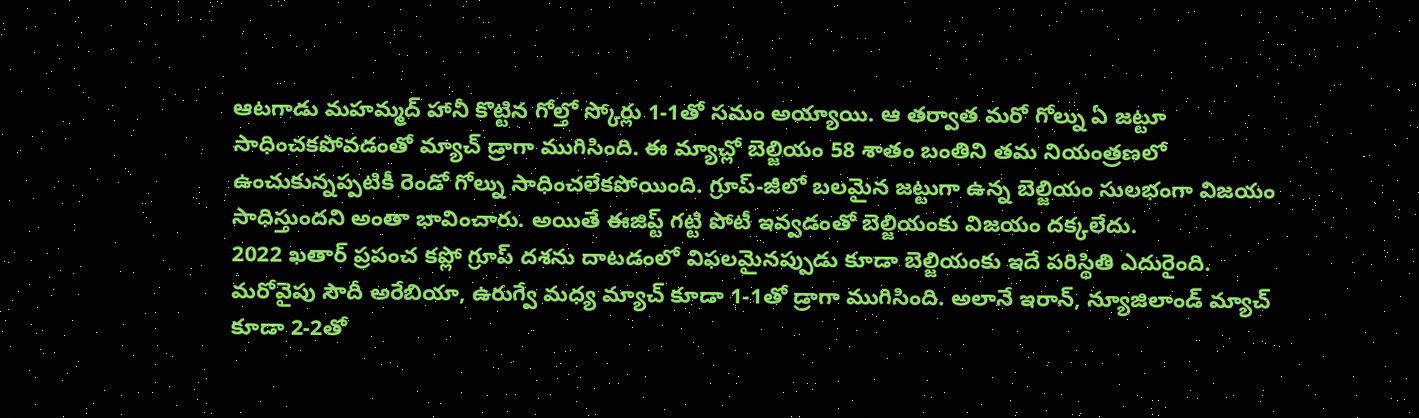ఆటగాడు మహమ్మద్ హానీ కొట్టిన గోల్తో స్కోర్లు 1-1తో సమం అయ్యాయి. ఆ తర్వాత మరో గోల్ను ఏ జట్టూ సాధించకపోవడంతో మ్యాచ్ డ్రాగా ముగిసింది. ఈ మ్యాచ్లో బెల్జియం 58 శాతం బంతిని తమ నియంత్రణలో ఉంచుకున్నప్పటికీ రెండో గోల్ను సాధించలేకపోయింది. గ్రూప్-జీలో బలమైన జట్టుగా ఉన్న బెల్జియం సులభంగా విజయం సాధిస్తుందని అంతా భావించారు. అయితే ఈజిప్ట్ గట్టి పోటీ ఇవ్వడంతో బెల్జియంకు విజయం దక్కలేదు.
2022 ఖతార్ ప్రపంచ కప్లో గ్రూప్ దశను దాటడంలో విఫలమైనప్పుడు కూడా బెల్జియంకు ఇదే పరిస్థితి ఎదురైంది. మరోవైపు సౌదీ అరేబియా, ఉరుగ్వే మధ్య మ్యాచ్ కూడా 1-1తో డ్రాగా ముగిసింది. అలానే ఇరాన్, న్యూజిలాండ్ మ్యాచ్ కూడా 2-2తో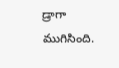డ్రాగా ముగిసింది.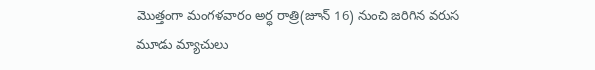మొత్తంగా మంగళవారం అర్ధ రాత్రి(జూన్ 16) నుంచి జరిగిన వరుస మూడు మ్యాచులు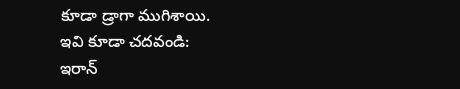కూడా డ్రాగా ముగిశాయి.
ఇవి కూడా చదవండి:
ఇరాన్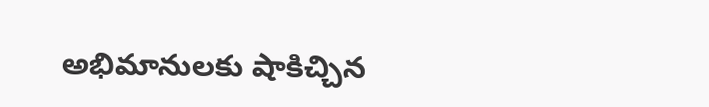అభిమానులకు షాకిచ్చిన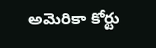అమెరికా కోర్టు